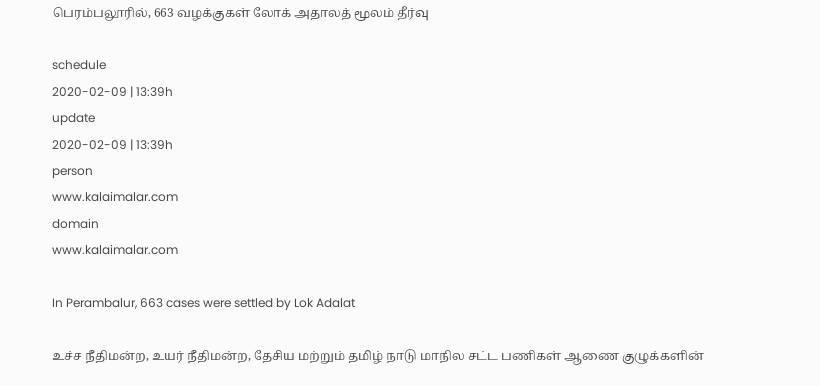பெரம்பலூரில், 663 வழக்குகள் லோக் அதாலத் மூலம் தீர்வு

schedule
2020-02-09 | 13:39h
update
2020-02-09 | 13:39h
person
www.kalaimalar.com
domain
www.kalaimalar.com

In Perambalur, 663 cases were settled by Lok Adalat

உச்ச நீதிமன்ற, உயர் நீதிமன்ற, தேசிய மற்றும் தமிழ் நாடு மாநில சட்ட பணிகள் ஆணை குழுக்களின்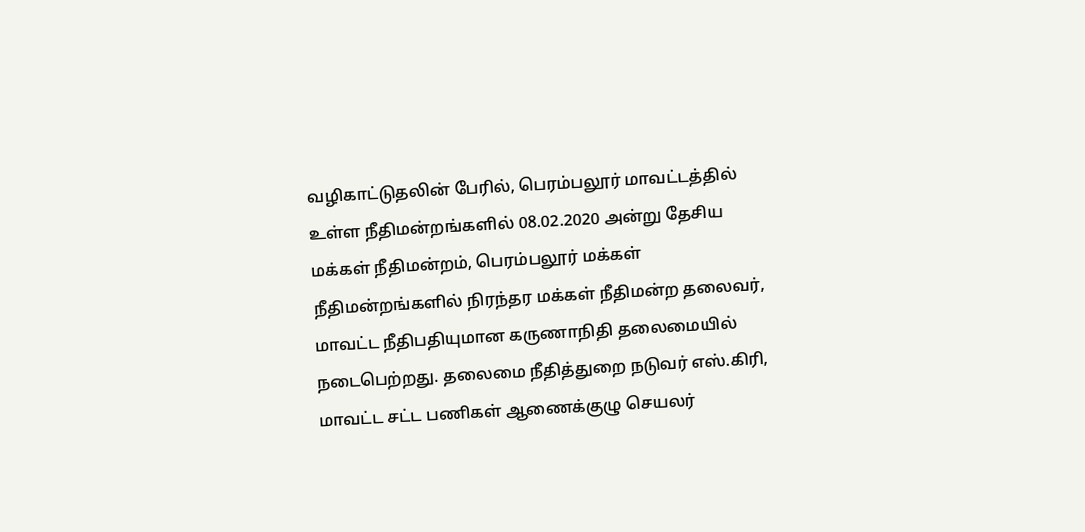வழிகாட்டுதலின் பேரில், பெரம்பலூர் மாவட்டத்தில் உள்ள நீதிமன்றங்களில் 08.02.2020 அன்று தேசிய மக்கள் நீதிமன்றம், பெரம்பலூர் மக்கள் நீதிமன்றங்களில் நிரந்தர மக்கள் நீதிமன்ற தலைவர், மாவட்ட நீதிபதியுமான கருணாநிதி தலைமையில் நடைபெற்றது. தலைமை நீதித்துறை நடுவர் எஸ்.கிரி, மாவட்ட சட்ட பணிகள் ஆணைக்குழு செயலர்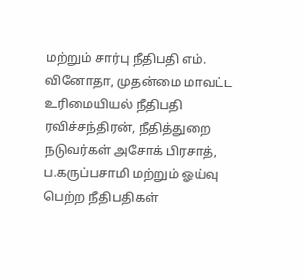மற்றும் சார்பு நீதிபதி எம். வினோதா, முதன்மை மாவட்ட உரிமையியல் நீதிபதி ரவிச்சந்திரன், நீதித்துறை நடுவர்கள் அசோக் பிரசாத், ப.கருப்பசாமி மற்றும் ஓய்வு பெற்ற நீதிபதிகள்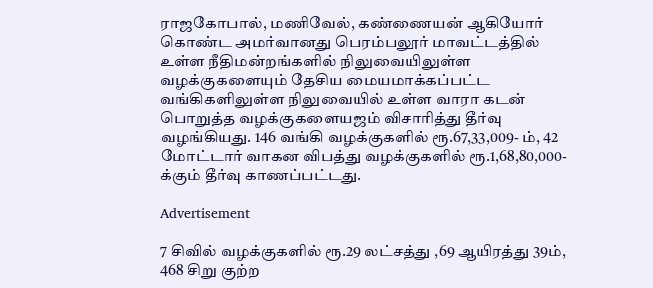ராஜகோபால், மணிவேல், கண்ணையன் ஆகியோர் கொண்ட அமர்வானது பெரம்பலூர் மாவட்டத்தில் உள்ள நீதிமன்றங்களில் நிலுவையிலுள்ள வழக்குகளையும் தேசிய மையமாக்கப்பட்ட வங்கிகளிலுள்ள நிலுவையில் உள்ள வாரா கடன் பொறுத்த வழக்குகளையஜம் விசாரித்து தீர்வு வழங்கியது. 146 வங்கி வழக்குகளில் ரூ.67,33,009- ம், 42 மோட்டார் வாகன விபத்து வழக்குகளில் ரூ.1,68,80,000-க்கும் தீர்வு காணப்பட்டது.

Advertisement

7 சிவில் வழக்குகளில் ரூ.29 லட்சத்து ,69 ஆயிரத்து 39ம், 468 சிறு குற்ற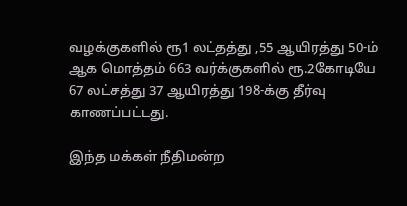வழக்குகளில் ரூ1 லட்தத்து ,55 ஆயிரத்து 50-ம் ஆக மொத்தம் 663 வர்க்குகளில் ரூ.2கோடியே 67 லட்சத்து 37 ஆயிரத்து 198-க்கு தீர்வு காணப்பட்டது.

இந்த மக்கள் நீதிமன்ற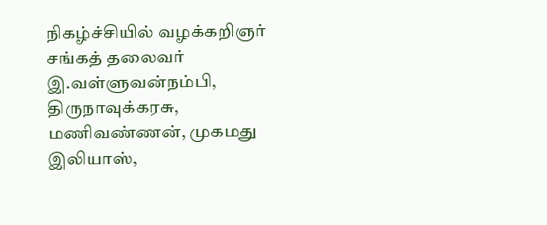நிகழ்ச்சியில் வழக்கறிஞர் சங்கத் தலைவர் இ.வள்ளுவன்நம்பி, திருநாவுக்கரசு, மணிவண்ணன், முகமது இலியாஸ்,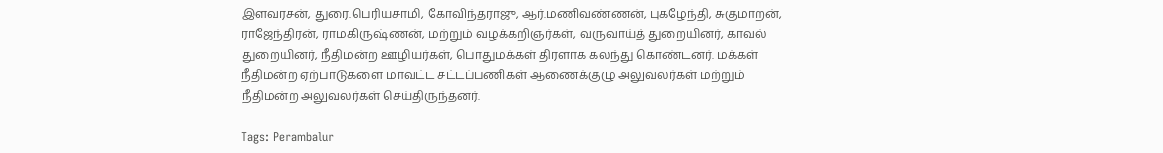இளவரசன், துரை.பெரியசாமி, கோவிந்தராஜு, ஆர்.மணிவண்ணன், புகழேந்தி, சுகுமாறன், ராஜேந்திரன், ராமகிருஷ்ணன், மற்றும் வழக்கறிஞர்கள், வருவாய்த் துறையினர், காவல் துறையினர், நீதிமன்ற ஊழியர்கள், பொதுமக்கள் திரளாக கலந்து கொண்டனர். மக்கள் நீதிமன்ற ஏற்பாடுகளை மாவட்ட சட்டப்பணிகள் ஆணைக்குழு அலுவலர்கள் மற்றும் நீதிமன்ற அலுவலர்கள் செய்திருந்தனர்.

Tags: Perambalur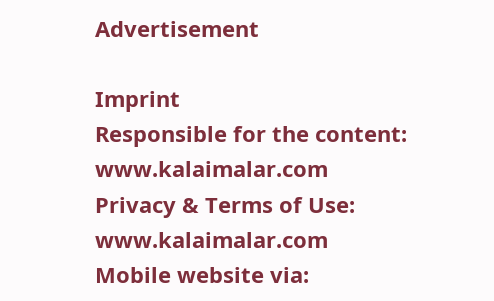Advertisement

Imprint
Responsible for the content:
www.kalaimalar.com
Privacy & Terms of Use:
www.kalaimalar.com
Mobile website via: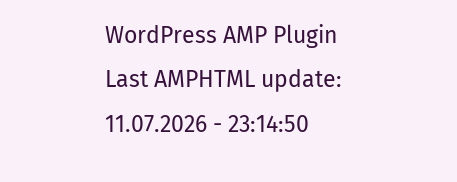WordPress AMP Plugin
Last AMPHTML update:
11.07.2026 - 23:14:50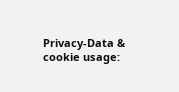Privacy-Data & cookie usage: